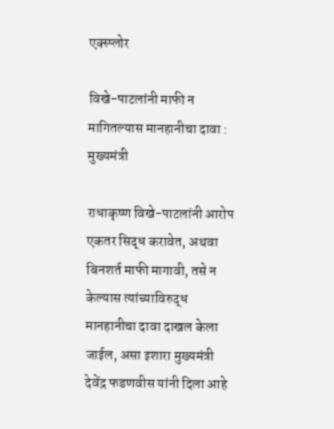एक्स्प्लोर

विखे-पाटलांनी माफी न मागितल्यास मानहानीचा दावा : मुख्यमंत्री

राधाकृष्ण विखे-पाटलांनी आरोप एकतर सिद्ध करावेत, अथवा बिनशर्त माफी मागावी, तसे न केल्यास त्यांच्याविरुद्ध मानहानीचा दावा दाखल केला जाईल, असा इशारा मुख्यमंत्री देवेंद्र फडणवीस यांनी दिला आहे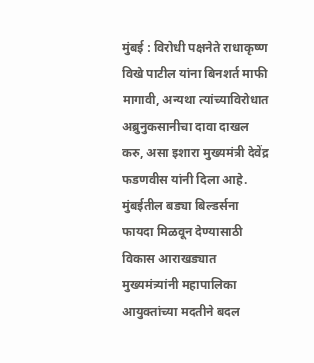मुंबई : विरोधी पक्षनेते राधाकृष्ण विखे पाटील यांना बिनशर्त माफी मागावी, अन्यथा त्यांच्याविरोधात अब्रुनुकसानीचा दावा दाखल करु, असा इशारा मुख्यमंत्री देवेंद्र फडणवीस यांनी दिला आहे. मुंबईतील बड्या बिल्डर्सना फायदा मिळवून देण्यासाठी विकास आराखड्यात मुख्यमंत्र्यांनी महापालिका आयुक्तांच्या मदतीने बदल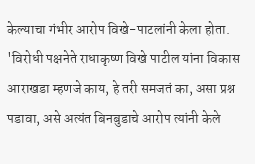केल्याचा गंभीर आरोप विखे-पाटलांनी केला होता. 'विरोधी पक्षनेते राधाकृष्ण विखे पाटील यांना विकास आराखडा म्हणजे काय, हे तरी समजतं का, असा प्रश्न पडावा, असे अत्यंत बिनबुडाचे आरोप त्यांनी केले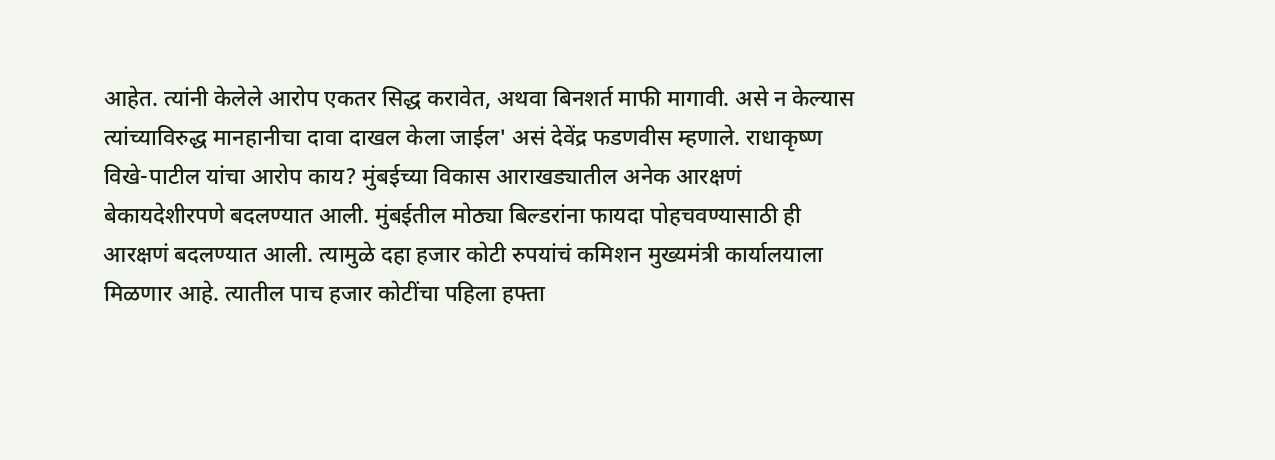आहेत. त्यांनी केलेले आरोप एकतर सिद्ध करावेत, अथवा बिनशर्त माफी मागावी. असे न केल्यास त्यांच्याविरुद्ध मानहानीचा दावा दाखल केला जाईल' असं देवेंद्र फडणवीस म्हणाले. राधाकृष्ण विखे-पाटील यांचा आरोप काय? मुंबईच्या विकास आराखड्यातील अनेक आरक्षणं बेकायदेशीरपणे बदलण्यात आली. मुंबईतील मोठ्या बिल्डरांना फायदा पोहचवण्यासाठी ही आरक्षणं बदलण्यात आली. त्यामुळे दहा हजार कोटी रुपयांचं कमिशन मुख्यमंत्री कार्यालयाला मिळणार आहे. त्यातील पाच हजार कोटींचा पहिला हफ्ता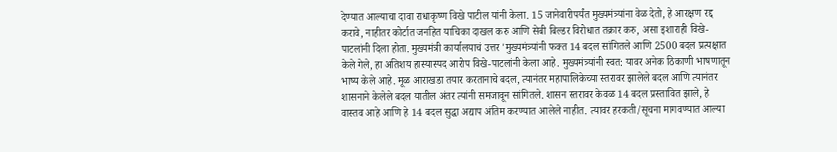देण्यात आल्याचा दावा राधाकृष्ण विखे पाटील यांनी केला. 15 जानेवारीपर्यंत मुख्यमंत्र्यांना वेळ देतो, हे आरक्षण रद्द करावे, नाहीतर कोर्टात जनहित याचिका दाखल करु आणि सेबी बिल्डर विरोधात तक्रार करु, असा इशाराही विखे-पाटलांनी दिला होता. मुख्यमंत्री कार्यालयाचं उत्तर 'मुख्यमंत्र्यांनी फक्त 14 बदल सांगितले आणि 2500 बदल प्रत्यक्षात केले गेले, हा अतिशय हास्यास्पद आरोप विखे-पाटलांनी केला आहे. मुख्यमंत्र्यांनी स्वत: यावर अनेक ठिकाणी भाषणातून भाष्य केले आहे. मूळ आराखडा तयार करतानाचे बदल, त्यानंतर महापालिकेच्या स्तरावर झालेले बदल आणि त्यानंतर शासनाने केलेले बदल यातील अंतर त्यांनी समजावून सांगितले. शासन स्तरावर केवळ 14 बदल प्रस्तावित झाले, हे वास्तव आहे आणि हे 14 बदल सुद्धा अद्याप अंतिम करण्यात आलेले नाहीत. त्यावर हरकती/सूचना मागवण्यात आल्या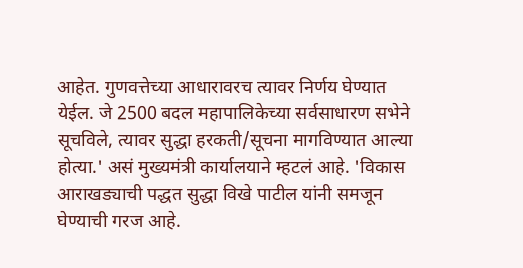आहेत. गुणवत्तेच्या आधारावरच त्यावर निर्णय घेण्यात येईल. जे 2500 बदल महापालिकेच्या सर्वसाधारण सभेने सूचविले, त्यावर सुद्धा हरकती/सूचना मागविण्यात आल्या होत्या.' असं मुख्यमंत्री कार्यालयाने म्हटलं आहे. 'विकास आराखड्याची पद्धत सुद्धा विखे पाटील यांनी समजून घेण्याची गरज आहे.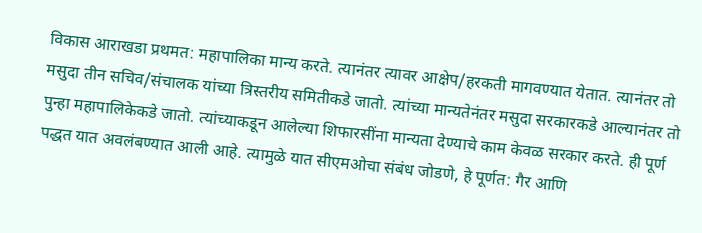विकास आराखडा प्रथमत: महापालिका मान्य करते. त्यानंतर त्यावर आक्षेप/हरकती मागवण्यात येतात. त्यानंतर तो मसुदा तीन सचिव/संचालक यांच्या त्रिस्तरीय समितीकडे जातो. त्यांच्या मान्यतेनंतर मसुदा सरकारकडे आल्यानंतर तो पुन्हा महापालिकेकडे जातो. त्यांच्याकडून आलेल्या शिफारसींना मान्यता देण्याचे काम केवळ सरकार करते. ही पूर्ण पद्धत यात अवलंबण्यात आली आहे. त्यामुळे यात सीएमओचा संबंध जोडणे, हे पूर्णत: गैर आणि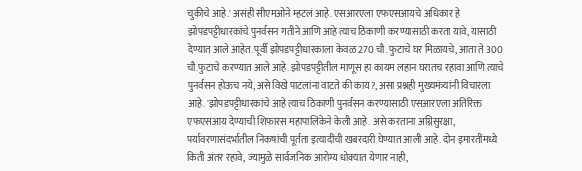चुकीचे आहे.' असंही सीएमओने म्हटलं आहे. एसआरएला एफएसआयचे अधिकार हे झोपडपट्टीधारकांचे पुनर्वसन गतीने आणि आहे त्याच ठिकाणी करण्यासाठी करता यावे, यासाठी देण्यात आले आहेत. पूर्वी झोपडपट्टीधारकाला केवळ 270 चौ. फुटाचे घर मिळायचे, आता ते 300 चौ.फुटाचे करण्यात आले आहे. झोपडपट्टीतील माणूस हा कायम लहान घरातच रहावा आणि त्याचे पुनर्वसन होऊच नये, असे विखे पाटलांना वाटते की काय?, असा प्रश्नही मुख्यमंत्र्यांनी विचारला आहे. 'झोपडपट्टीधारकांचे आहे त्याच ठिकाणी पुनर्वसन करण्यासाठी एसआरएला अतिरिक्त एफएसआय देण्याची शिफारस महापालिकेने केली आहे. असे करताना अग्निसुरक्षा, पर्यावरणासंदर्भातील निकषांची पूर्तता इत्यादींची खबरदारी घेण्यात आली आहे. दोन इमारतींमध्ये किती अंतर रहावे, ज्यामुळे सार्वजनिक आरोग्य धोक्यात येणार नाही,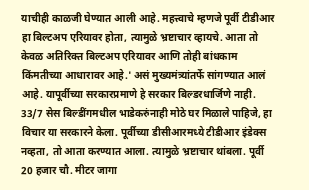याचीही काळजी घेण्यात आली आहे. महत्त्वाचे म्हणजे पूर्वी टीडीआर हा बिल्टअप एरियावर होता, त्यामुळे भ्रष्टाचार व्हायचे. आता तो केवळ अतिरिक्त बिल्टअप एरियावर आणि तोही बांधकाम किंमतीच्या आधारावर आहे.' असं मुख्यमंत्र्यांतर्फे सांगण्यात आलं आहे. यापूर्वीच्या सरकारप्रमाणे हे सरकार बिल्डरधार्जिणे नाही. 33/7 सेस बिल्डींगमधील भाडेकरुंनाही मोठे घर मिळाले पाहिजे, हा विचार या सरकारने केला. पूर्वीच्या डीसीआरमध्ये टीडीआर इंडेक्स नव्हता, तो आता करण्यात आला. त्यामुळे भ्रष्टाचार थांबला. पूर्वी 20 हजार चौ. मीटर जागा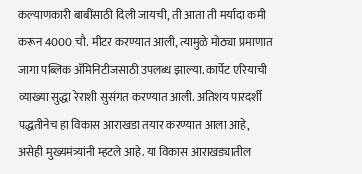कल्याणकारी बाबींसाठी दिली जायची, ती आता ती मर्यादा कमी करून 4000 चौ. मीटर करण्यात आली, त्यामुळे मोठ्या प्रमाणात जागा पब्लिक अ‍ॅमिनिटीजसाठी उपलब्ध झाल्या. कार्पेट एरियाची व्याख्या सुद्धा रेराशी सुसंगत करण्यात आली. अतिशय पारदर्शी पद्धतीनेच हा विकास आराखडा तयार करण्यात आला आहे, असेही मुख्यमंत्र्यांनी म्हटले आहे. या विकास आराखड्यातील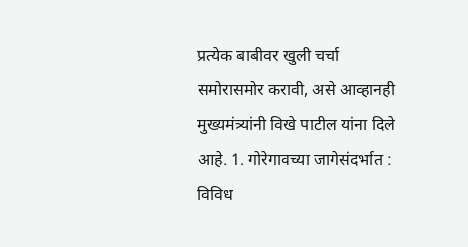प्रत्येक बाबीवर खुली चर्चा समोरासमोर करावी, असे आव्हानही मुख्यमंत्र्यांनी विखे पाटील यांना दिले आहे. 1. गोरेगावच्या जागेसंदर्भात : विविध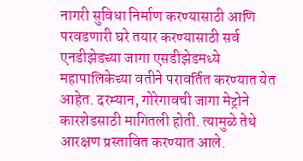नागरी सुविधा निर्माण करण्यासाठी आणि परवडणारी घरे तयार करण्यासाठी सर्व एनडीझेडच्या जागा एसडीझेडमध्ये महापालिकेच्या वतीने परावर्तित करण्यात येत आहेत. दरम्यान, गोरेगावची जागा मेट्रोने कारशेडसाठी मागितली होती. त्यामुळे तेथे आरक्षण प्रस्तावित करण्यात आले.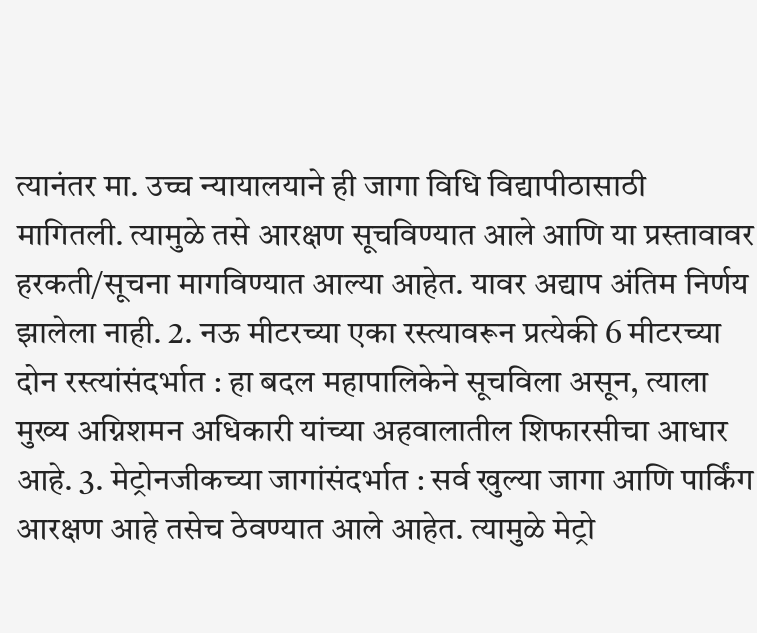त्यानंतर मा. उच्च न्यायालयाने ही जागा विधि विद्यापीठासाठी मागितली. त्यामुळे तसे आरक्षण सूचविण्यात आले आणि या प्रस्तावावर हरकती/सूचना मागविण्यात आल्या आहेत. यावर अद्याप अंतिम निर्णय झालेला नाही. 2. नऊ मीटरच्या एका रस्त्यावरून प्रत्येकी 6 मीटरच्या दोन रस्त्यांसंदर्भात : हा बदल महापालिकेने सूचविला असून, त्याला मुख्य अग्निशमन अधिकारी यांच्या अहवालातील शिफारसीचा आधार आहे. 3. मेट्रोनजीकच्या जागांसंदर्भात : सर्व खुल्या जागा आणि पार्किंग आरक्षण आहे तसेच ठेवण्यात आले आहेत. त्यामुळे मेट्रो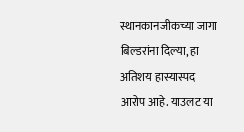स्थानकानजीकच्या जागा बिल्डरांना दिल्या, हा अतिशय हास्यास्पद आरोप आहे. याउलट या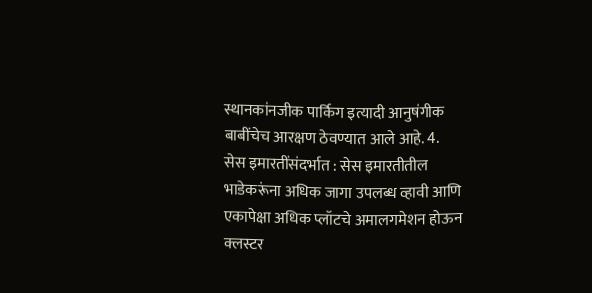स्थानकांनजीक पार्किग इत्यादी आनुषंगीक बाबींचेच आरक्षण ठेवण्यात आले आहे. 4. सेस इमारतींसंदर्भात : सेस इमारतीतील भाडेकरूंना अधिक जागा उपलब्ध व्हावी आणि एकापेक्षा अधिक प्लॉटचे अमालगमेशन होऊन क्लस्टर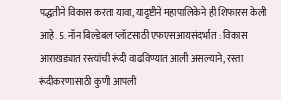पद्धतीने विकास करता यावा, याद़ृष्टीने महापालिकेने ही शिफारस केली आहे. 5. नॉन बिल्डेबल प्लॉटसाठी एफएसआयसंदर्भात : विकास आराखड्यात रस्त्यांची रूंदी वाढविण्यात आली असल्याने, रस्ता रूंदीकरणासाठी कुणी आपली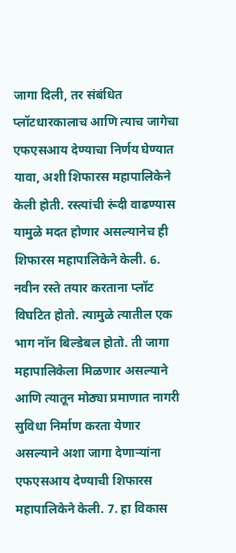जागा दिली, तर संबंधित प्लॉटधारकालाच आणि त्याच जागेचा एफएसआय देण्याचा निर्णय घेण्यात यावा, अशी शिफारस महापालिकेने केली होती. रस्त्यांची रूंदी वाढण्यास यामुळे मदत होणार असल्यानेच ही शिफारस महापालिकेने केली. 6. नवीन रस्ते तयार करताना प्लॉट विघटित होतो. त्यामुळे त्यातील एक भाग नॉन बिल्डेबल होतो. ती जागा महापालिकेला मिळणार असल्याने आणि त्यातून मोठ्या प्रमाणात नागरी सुविधा निर्माण करता येणार असल्याने अशा जागा देणार्‍यांना एफएसआय देण्याची शिफारस महापालिकेने केली. 7. हा विकास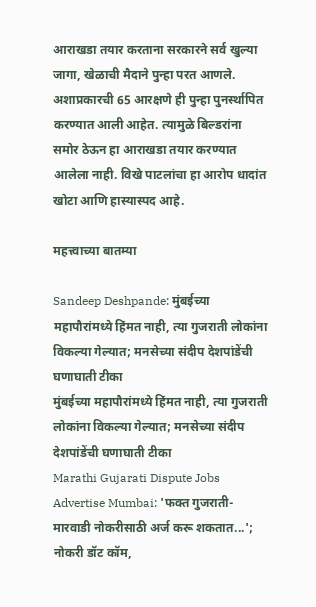आराखडा तयार करताना सरकारने सर्व खुल्या जागा, खेळाची मैदाने पुन्हा परत आणले. अशाप्रकारची 65 आरक्षणे ही पुन्हा पुनर्स्थापित करण्यात आली आहेत. त्यामुळे बिल्डरांना समोर ठेऊन हा आराखडा तयार करण्यात आलेला नाही. विखे पाटलांचा हा आरोप धादांत खोटा आणि हास्यास्पद आहे.

महत्त्वाच्या बातम्या

Sandeep Deshpande: मुंबईच्या महापौरांमध्ये हिंमत नाही, त्या गुजराती लोकांना विकल्या गेल्यात; मनसेच्या संदीप देशपांडेंची घणाघाती टीका
मुंबईच्या महापौरांमध्ये हिंमत नाही, त्या गुजराती लोकांना विकल्या गेल्यात; मनसेच्या संदीप देशपांडेंची घणाघाती टीका
Marathi Gujarati Dispute Jobs Advertise Mumbai: 'फक्त गुजराती-मारवाडी नोकरीसाठी अर्ज करू शकतात...'; नोकरी डॉट कॉम,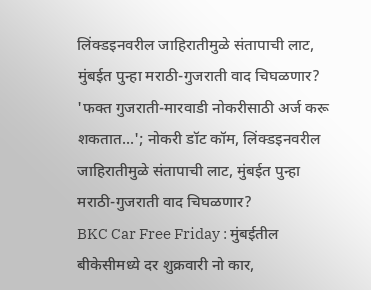लिंक्डइनवरील जाहिरातीमुळे संतापाची लाट, मुंबईत पुन्हा मराठी-गुजराती वाद चिघळणार?
'फक्त गुजराती-मारवाडी नोकरीसाठी अर्ज करू शकतात...'; नोकरी डॉट कॉम, लिंक्डइनवरील जाहिरातीमुळे संतापाची लाट, मुंबईत पुन्हा मराठी-गुजराती वाद चिघळणार?
BKC Car Free Friday : मुंबईतील बीकेसीमध्ये दर शुक्रवारी नो कार,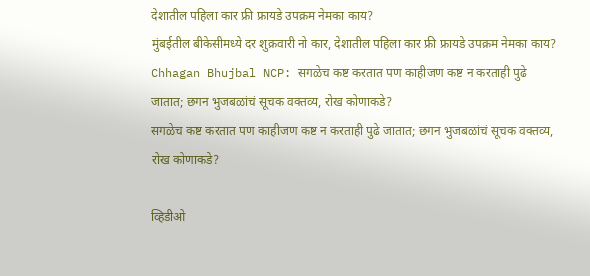देशातील पहिला कार फ्री फ्रायडे उपक्रम नेमका काय?
मुंबईतील बीकेसीमध्ये दर शुक्रवारी नो कार, देशातील पहिला कार फ्री फ्रायडे उपक्रम नेमका काय?
Chhagan Bhujbal NCP: सगळेच कष्ट करतात पण काहीजण कष्ट न करताही पुढे जातात; छगन भुजबळांचं सूचक वक्तव्य, रोख कोणाकडे?
सगळेच कष्ट करतात पण काहीजण कष्ट न करताही पुढे जातात; छगन भुजबळांचं सूचक वक्तव्य, रोख कोणाकडे?

व्हिडीओ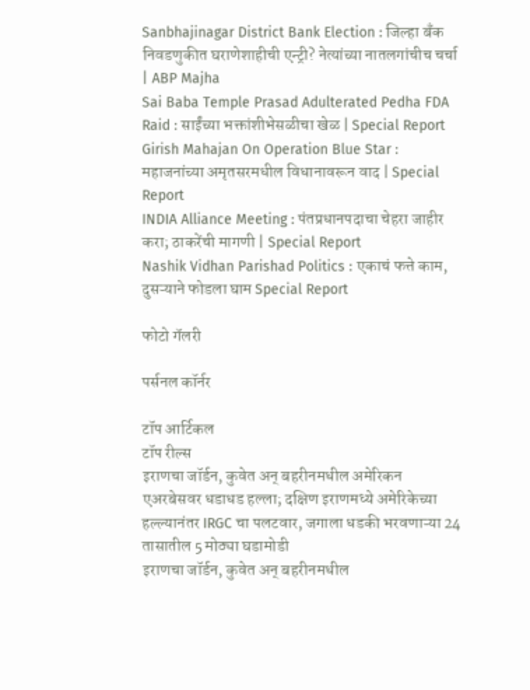Sanbhajinagar District Bank Election : जिल्हा बँक निवडणुकीत घराणेशाहीची एन्ट्री? नेत्यांच्या नातलगांचीच चर्चा | ABP Majha
Sai Baba Temple Prasad Adulterated Pedha FDA Raid : साईंच्या भक्तांशीभेसळीचा खेळ | Special Report
Girish Mahajan On Operation Blue Star : महाजनांच्या अमृतसरमधील विधानावरून वाद | Special Report
INDIA Alliance Meeting : पंतप्रधानपदाचा चेहरा जाहीर करा; ठाकरेंची मागणी | Special Report
Nashik Vidhan Parishad Politics : एकाचं फत्ते काम, दुसऱ्याने फोडला घाम Special Report

फोटो गॅलरी

पर्सनल कॉर्नर

टॉप आर्टिकल
टॉप रील्स
इराणचा जॉर्डन, कुवेत अन् बहरीनमधील अमेरिकन एअरबेसवर धडाधड हल्ला; दक्षिण इराणमध्ये अमेरिकेच्या हल्ल्यानंतर IRGC चा पलटवार, जगाला धडकी भरवणाऱ्या 24 तासातील 5 मोठ्या घडामोडी
इराणचा जॉर्डन, कुवेत अन् बहरीनमधील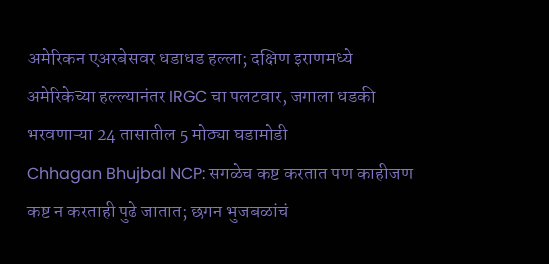अमेरिकन एअरबेसवर धडाधड हल्ला; दक्षिण इराणमध्ये अमेरिकेच्या हल्ल्यानंतर IRGC चा पलटवार, जगाला धडकी भरवणाऱ्या 24 तासातील 5 मोठ्या घडामोडी
Chhagan Bhujbal NCP: सगळेच कष्ट करतात पण काहीजण कष्ट न करताही पुढे जातात; छगन भुजबळांचं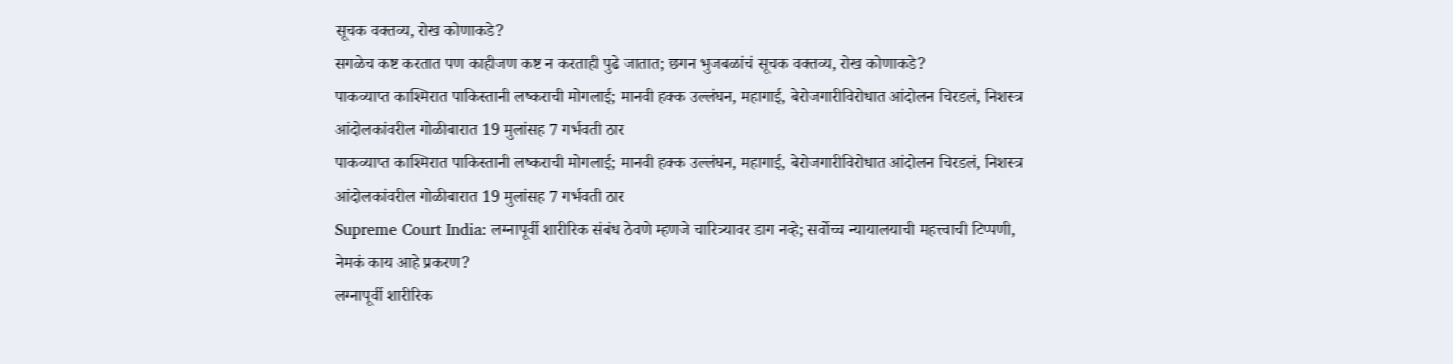सूचक वक्तव्य, रोख कोणाकडे?
सगळेच कष्ट करतात पण काहीजण कष्ट न करताही पुढे जातात; छगन भुजबळांचं सूचक वक्तव्य, रोख कोणाकडे?
पाकव्याप्त काश्मिरात पाकिस्तानी लष्कराची मोगलाई; मानवी हक्क उल्लंघन, महागाई, बेरोजगारीविरोधात आंदोलन चिरडलं, निशस्त्र आंदोलकांवरील गोळीबारात 19 मुलांसह 7 गर्भवती ठार
पाकव्याप्त काश्मिरात पाकिस्तानी लष्कराची मोगलाई; मानवी हक्क उल्लंघन, महागाई, बेरोजगारीविरोधात आंदोलन चिरडलं, निशस्त्र आंदोलकांवरील गोळीबारात 19 मुलांसह 7 गर्भवती ठार
Supreme Court India: लग्नापूर्वी शारीरिक संबंध ठेवणे म्हणजे चारित्र्यावर डाग नव्हे; सर्वोच्च न्यायालयाची महत्त्वाची टिप्पणी, नेमकं काय आहे प्रकरण?
लग्नापूर्वी शारीरिक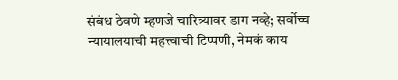संबंध ठेवणे म्हणजे चारित्र्यावर डाग नव्हे; सर्वोच्च न्यायालयाची महत्त्वाची टिप्पणी, नेमकं काय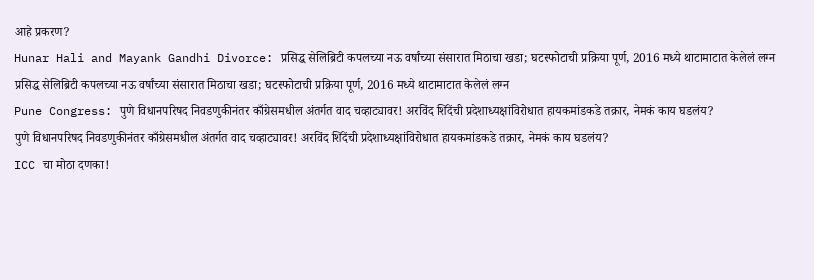आहे प्रकरण?
Hunar Hali and Mayank Gandhi Divorce: प्रसिद्ध सेलिब्रिटी कपलच्या नऊ वर्षांच्या संसारात मिठाचा खडा; घटस्फोटाची प्रक्रिया पूर्ण, 2016 मध्ये थाटामाटात केलेलं लग्न
प्रसिद्ध सेलिब्रिटी कपलच्या नऊ वर्षांच्या संसारात मिठाचा खडा; घटस्फोटाची प्रक्रिया पूर्ण, 2016 मध्ये थाटामाटात केलेलं लग्न
Pune Congress: पुणे विधानपरिषद निवडणुकीनंतर काँग्रेसमधील अंतर्गत वाद चव्हाट्यावर! अरविंद शिंदेंची प्रदेशाध्यक्षांविरोधात हायकमांडकडे तक्रार, नेमकं काय घडलंय?
पुणे विधानपरिषद निवडणुकीनंतर काँग्रेसमधील अंतर्गत वाद चव्हाट्यावर! अरविंद शिंदेंची प्रदेशाध्यक्षांविरोधात हायकमांडकडे तक्रार, नेमकं काय घडलंय?
ICC चा मोठा दणका!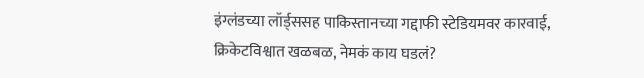इंग्लंडच्या लॉर्ड्ससह पाकिस्तानच्या गद्दाफी स्टेडियमवर कारवाई, क्रिकेटविश्वात खळबळ, नेमकं काय घडलं?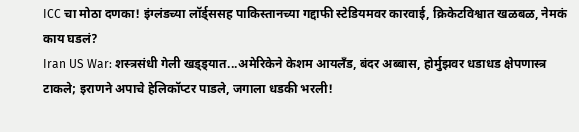ICC चा मोठा दणका! इंग्लंडच्या लॉर्ड्ससह पाकिस्तानच्या गद्दाफी स्टेडियमवर कारवाई, क्रिकेटविश्वात खळबळ, नेमकं काय घडलं?
Iran US War: शस्त्रसंधी गेली खड्ड्यात...अमेरिकेने केशम आयलँड, बंदर अब्बास, होर्मुझवर धडाधड क्षेपणास्त्र टाकले; इराणने अपाचे हेलिकॉप्टर पाडले, जगाला धडकी भरली!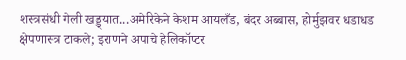शस्त्रसंधी गेली खड्ड्यात...अमेरिकेने केशम आयलँड, बंदर अब्बास, होर्मुझवर धडाधड क्षेपणास्त्र टाकले; इराणने अपाचे हेलिकॉप्टर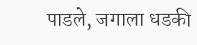पाडले, जगाला धडकी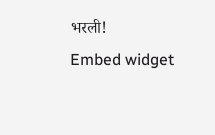भरली!
Embed widget